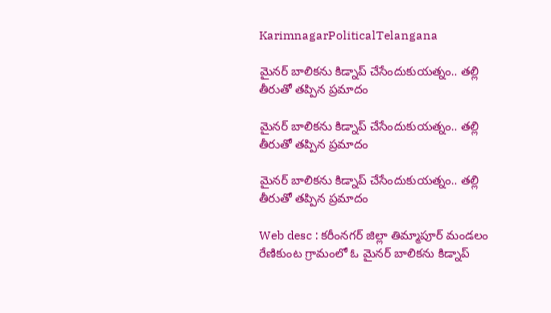KarimnagarPoliticalTelangana

మైనర్ బాలికను కిడ్నాప్ చేసేందుకుయత్నం.. తల్లి తీరుతో తప్పిన ప్రమాదం

మైనర్ బాలికను కిడ్నాప్ చేసేందుకుయత్నం.. తల్లి తీరుతో తప్పిన ప్రమాదం

మైనర్ బాలికను కిడ్నాప్ చేసేందుకుయత్నం.. తల్లి తీరుతో తప్పిన ప్రమాదం

Web desc : కరీంనగర్ జిల్లా తిమ్మాపూర్ మండలం రేణికుంట గ్రామంలో ఓ మైనర్ బాలికను కిడ్నాప్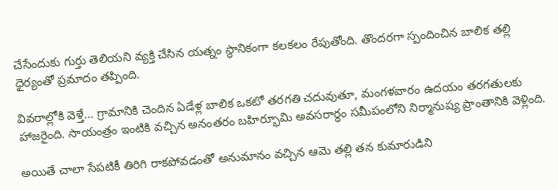చేసేందుకు గుర్తు తెలియని వ్యక్తి చేసిన యత్నం స్థానికంగా కలకలం రేపుతోంది. తొందరగా స్పందించిన బాలిక తల్లి ధైర్యంతో ప్రమాదం తప్పింది.

వివరాల్లోకి వెళ్తే… గ్రామానికి చెందిన ఏడేళ్ల బాలిక ఒకటో తరగతి చదువుతూ, మంగళవారం ఉదయం తరగతులకు హాజరైంది. సాయంత్రం ఇంటికి వచ్చిన అనంతరం బహిర్భూమి అవసరార్థం సమీపంలోని నిర్మానుష్య ప్రాంతానికి వెళ్లింది.

అయితే చాలా సేపటికీ తిరిగి రాకపోవడంతో అనుమానం వచ్చిన ఆమె తల్లి తన కుమారుడిని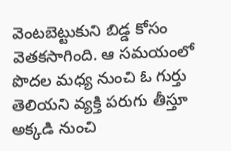వెంటబెట్టుకుని బిడ్డ కోసం వెతకసాగింది. ఆ సమయంలో పొదల మధ్య నుంచి ఓ గుర్తు తెలియని వ్యక్తి పరుగు తీస్తూ అక్కడి నుంచి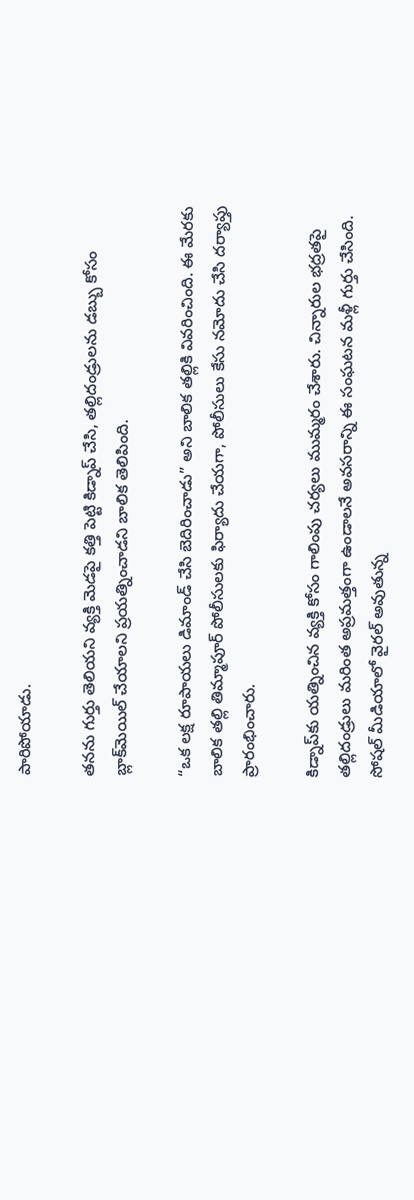పారిపోయాడు.

తనను గుర్తు తెలియని వ్యక్తి మెడపై కత్తి పెట్టి కిడ్నాప్ చేసి, తల్లిదండ్రులను డబ్బు కోసం బ్లాక్‌మెయిల్ చేయాలని ప్రయత్నించాడని బాలిక తెలిపింది.

“ఒక లక్ష రూపాయలు డిమాండ్ చేసి బెదిరించాడు” అని బాలిక తల్లికి వివరించింది. ఈ మేరకు బాలిక తల్లి తిమ్మాపూర్ పోలీసులకు ఫిర్యాదు చేయగా, పోలీసులు కేసు నమోదు చేసి దర్యాప్తు ప్రారంభించారు.

కిడ్నాప్‌కు యత్నించిన వ్యక్తి కోసం గాలింపు చర్యలు ముమ్మరం చేశారు. చిన్నారుల భద్రతపై తల్లిదండ్రులు మరింత అప్రమత్తంగా ఉండాలనే అవసరాన్ని ఈ సంఘటన మళ్లీ గుర్తు చేసింది. సోషల్ మీడియాలో వైరల్ అవుతున్న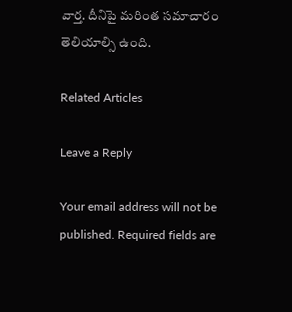వార్త. దీనిపై మరింత సమాచారం తెలియాల్సి ఉంది.

Related Articles

Leave a Reply

Your email address will not be published. Required fields are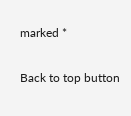marked *

Back to top button